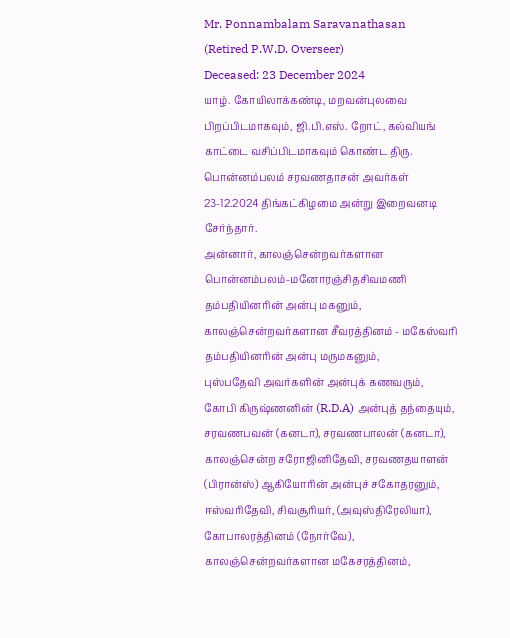Mr. Ponnambalam Saravanathasan
(Retired P.W.D. Overseer)
Deceased: 23 December 2024
யாழ். கோயிலாக்கண்டி, மறவன்புலவை பிறப்பிடமாகவும், ஜி.பி.எஸ். றோட், கல்வியங் காட்டை வசிப்பிடமாகவும் கொண்ட திரு. பொன்னம்பலம் சரவணதாசன் அவர்கள் 23-12.2024 திங்கட்கிழமை அன்று இறைவனடி சேர்ந்தார்.
அன்னார், காலஞ்சென்றவர்களான பொன்னம்பலம்-மனோரஞ்சிதசிவமணி தம்பதியினரின் அன்பு மகனும், காலஞ்சென்றவர்களான சீவரத்தினம் - மகேஸ்வரி தம்பதியினரின் அன்பு மருமகனும்,
புஸ்பதேவி அவர்களின் அன்புக் கணவரும்,
கோபி கிருஷ்ணனின் (R.D.A) அன்புத் தந்தையும்,
சரவணபவன் (கனடா), சரவணபாலன் (கனடா), காலஞ்சென்ற சரோஜினிதேவி, சரவணதயாளன் (பிரான்ஸ்) ஆகியோரின் அன்புச் சகோதரனும்,
ஈஸ்வரிதேவி, சிவசூரியர், (அவுஸ்திரேலியா), கோபாலரத்தினம் (நோர்வே), காலஞ்சென்றவர்களான மகேசரத்தினம்,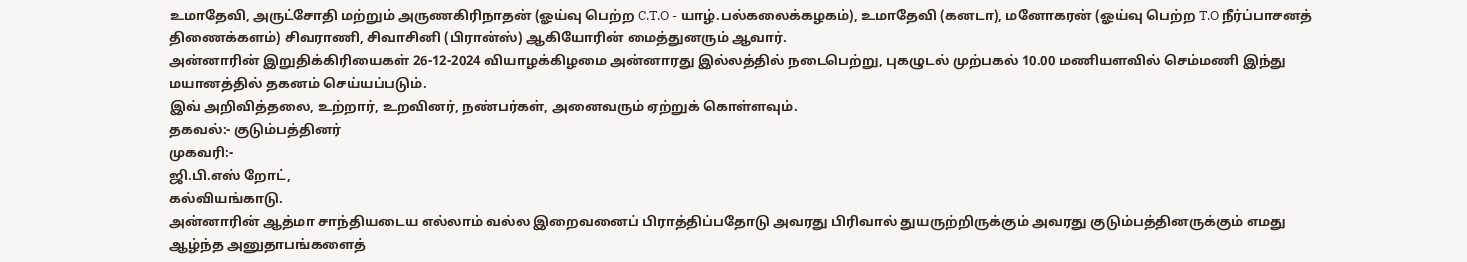உமாதேவி, அருட்சோதி மற்றும் அருணகிரிநாதன் (ஓய்வு பெற்ற C.T.O - யாழ்.பல்கலைக்கழகம்), உமாதேவி (கனடா), மனோகரன் (ஓய்வு பெற்ற T.O நீர்ப்பாசனத் திணைக்களம்) சிவராணி, சிவாசினி (பிரான்ஸ்) ஆகியோரின் மைத்துனரும் ஆவார்.
அன்னாரின் இறுதிக்கிரியைகள் 26-12-2024 வியாழக்கிழமை அன்னாரது இல்லத்தில் நடைபெற்று, புகழுடல் முற்பகல் 10.00 மணியளவில் செம்மணி இந்து மயானத்தில் தகனம் செய்யப்படும்.
இவ் அறிவித்தலை, உற்றார், உறவினர், நண்பர்கள், அனைவரும் ஏற்றுக் கொள்ளவும்.
தகவல்:- குடும்பத்தினர்
முகவரி:-
ஜி.பி.எஸ் றோட்,
கல்வியங்காடு.
அன்னாரின் ஆத்மா சாந்தியடைய எல்லாம் வல்ல இறைவனைப் பிராத்திப்பதோடு அவரது பிரிவால் துயருற்றிருக்கும் அவரது குடும்பத்தினருக்கும் எமது ஆழ்ந்த அனுதாபங்களைத்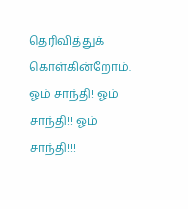தெரிவித்துக் கொள்கின்றோம்.
ஓம் சாந்தி! ஓம் சாந்தி!! ஓம் சாந்தி!!!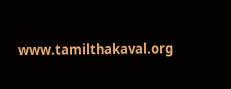www.tamilthakaval.org